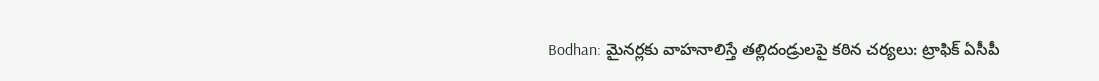Bodhan: మైనర్లకు వాహనాలిస్తే తల్లిదండ్రులపై కఠిన చర్యలు: ట్రాఫిక్ ఏసీపీ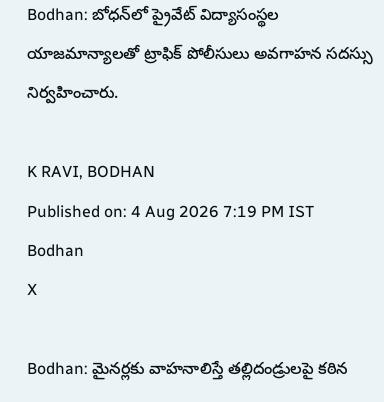Bodhan: బోధన్‌లో ప్రైవేట్ విద్యాసంస్థల యాజమాన్యాలతో ట్రాఫిక్ పోలీసులు అవగాహన సదస్సు నిర్వహించారు.

K RAVI, BODHAN
Published on: 4 Aug 2026 7:19 PM IST
Bodhan
X

Bodhan: మైనర్లకు వాహనాలిస్తే తల్లిదండ్రులపై కఠిన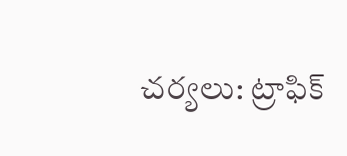చర్యలు: ట్రాఫిక్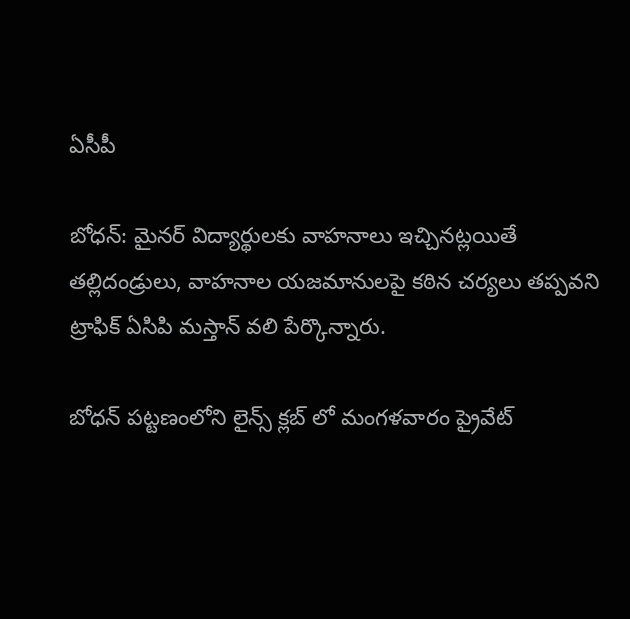ఏసీపీ

బోధన్: మైనర్ విద్యార్థులకు వాహనాలు ఇచ్చినట్లయితే తల్లిదండ్రులు, వాహనాల యజమానులపై కఠిన చర్యలు తప్పవని ట్రాఫిక్ ఏసిపి మస్తాన్ వలి పేర్కొన్నారు.

బోధన్ పట్టణంలోని లైన్స్ క్లబ్ లో మంగళవారం ప్రైవేట్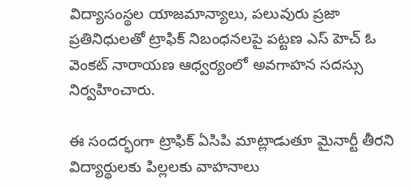విద్యాసంస్థల యాజమాన్యాలు, పలువురు ప్రజా ప్రతినిధులతో ట్రాఫిక్ నిబంధనలపై పట్టణ ఎస్ హెచ్ ఓ వెంకట్ నారాయణ ఆధ్వర్యంలో అవగాహన సదస్సు నిర్వహించారు.

ఈ సందర్భంగా ట్రాఫిక్ ఏసిపి మాట్లాడుతూ మైనార్టీ తీరని విద్యార్థులకు పిల్లలకు వాహనాలు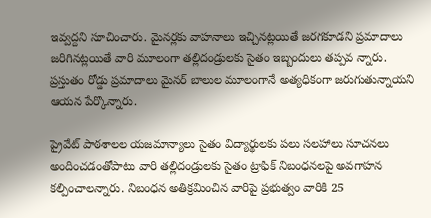ఇవ్వద్దని సూచించారు. మైనర్లకు వాహనాలు ఇచ్చినట్లయితే జరగకూడని ప్రమాదాలు జరిగినట్లయితే వారి మూలంగా తల్లిదండ్రులకు సైతం ఇబ్బందులు తప్పవ న్నారు. ప్రస్తుతం రోడ్డు ప్రమాదాలు మైనర్ బాలుల మూలంగానే అత్యధికంగా జరుగుతున్నాయని ఆయన పేర్కొన్నారు.

ప్రైవేట్ పాఠశాలల యజమాన్యాలు సైతం విద్యార్థులకు పలు సలహాలు సూచనలు అందించడంతోపాటు వారి తల్లిదండ్రులకు సైతం ట్రాఫిక్ నిబంధనలపై అవగాహన కల్పించాలన్నారు. నిబంధన అతిక్రమించిన వారిపై ప్రభుత్వం వారికి 25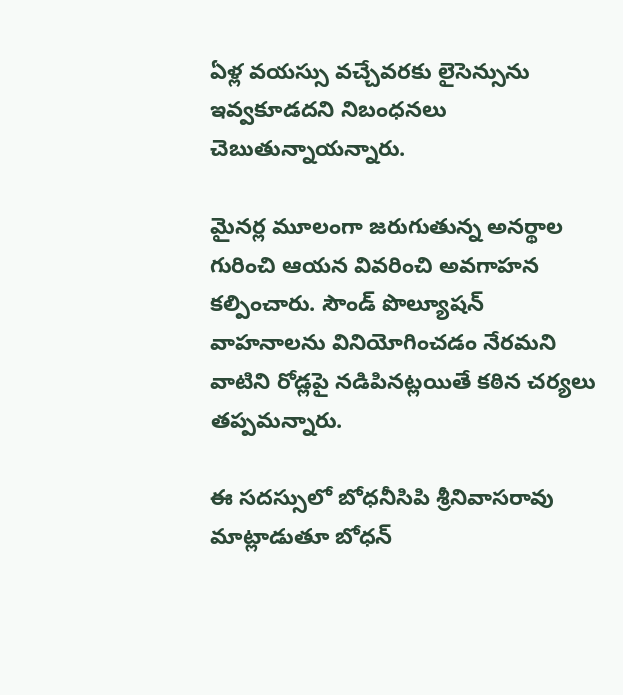ఏళ్ల వయస్సు వచ్చేవరకు లైసెన్సును ఇవ్వకూడదని నిబంధనలు చెబుతున్నాయన్నారు.

మైనర్ల మూలంగా జరుగుతున్న అనర్థాల గురించి ఆయన వివరించి అవగాహన కల్పించారు. సౌండ్ పొల్యూషన్ వాహనాలను వినియోగించడం నేరమని వాటిని రోడ్లపై నడిపినట్లయితే కఠిన చర్యలు తప్పమన్నారు.

ఈ సదస్సులో బోధనీసిపి శ్రీనివాసరావు మాట్లాడుతూ బోధన్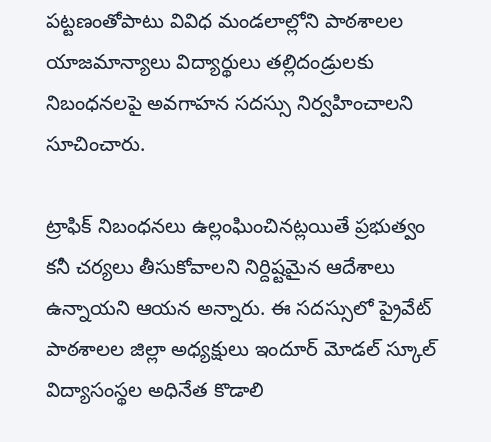పట్టణంతోపాటు వివిధ మండలాల్లోని పాఠశాలల యాజమాన్యాలు విద్యార్థులు తల్లిదండ్రులకు నిబంధనలపై అవగాహన సదస్సు నిర్వహించాలని సూచించారు.

ట్రాఫిక్ నిబంధనలు ఉల్లంఘించినట్లయితే ప్రభుత్వం కనీ చర్యలు తీసుకోవాలని నిర్దిష్టమైన ఆదేశాలు ఉన్నాయని ఆయన అన్నారు. ఈ సదస్సులో ప్రైవేట్ పాఠశాలల జిల్లా అధ్యక్షులు ఇందూర్ మోడల్ స్కూల్ విద్యాసంస్థల అధినేత కొడాలి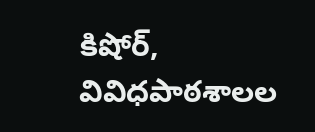కిషోర్, వివిధపాఠశాలల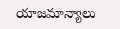యాజమాన్యాలు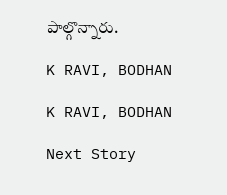పాల్గొన్నారు.

K RAVI, BODHAN

K RAVI, BODHAN

Next Story